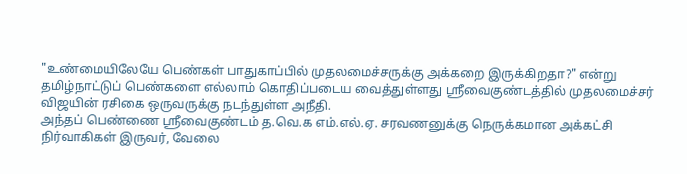"உண்மையிலேயே பெண்கள் பாதுகாப்பில் முதலமைச்சருக்கு அக்கறை இருக்கிறதா?" என்று தமிழ்நாட்டுப் பெண்களை எல்லாம் கொதிப்படைய வைத்துள்ளது ஸ்ரீவைகுண்டத்தில் முதலமைச்சர் விஜயின் ரசிகை ஒருவருக்கு நடந்துள்ள அநீதி.
அந்தப் பெண்ணை ஸ்ரீவைகுண்டம் த.வெ.க எம்.எல்.ஏ. சரவணனுக்கு நெருக்கமான அக்கட்சி நிர்வாகிகள் இருவர், வேலை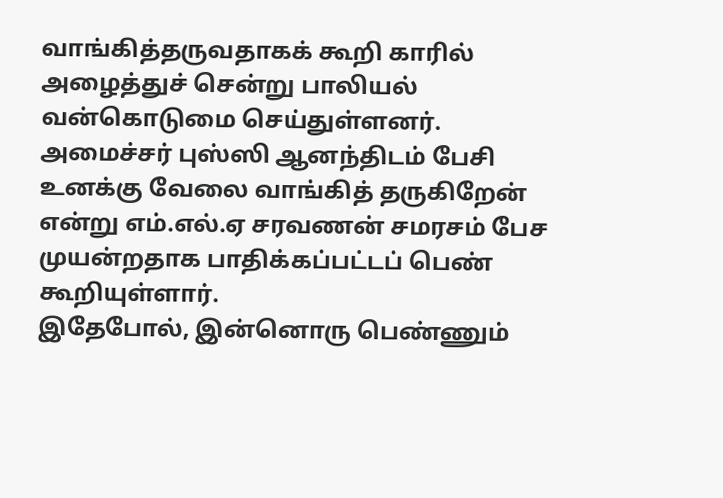வாங்கித்தருவதாகக் கூறி காரில் அழைத்துச் சென்று பாலியல் வன்கொடுமை செய்துள்ளனர்.
அமைச்சர் புஸ்ஸி ஆனந்திடம் பேசி உனக்கு வேலை வாங்கித் தருகிறேன் என்று எம்.எல்.ஏ சரவணன் சமரசம் பேச முயன்றதாக பாதிக்கப்பட்டப் பெண் கூறியுள்ளார்.
இதேபோல், இன்னொரு பெண்ணும்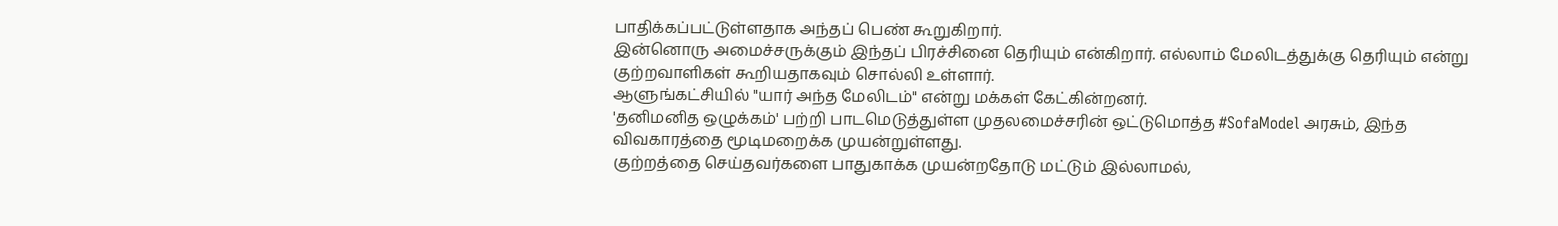பாதிக்கப்பட்டுள்ளதாக அந்தப் பெண் கூறுகிறார்.
இன்னொரு அமைச்சருக்கும் இந்தப் பிரச்சினை தெரியும் என்கிறார். எல்லாம் மேலிடத்துக்கு தெரியும் என்று குற்றவாளிகள் கூறியதாகவும் சொல்லி உள்ளார்.
ஆளுங்கட்சியில் "யார் அந்த மேலிடம்" என்று மக்கள் கேட்கின்றனர்.
'தனிமனித ஒழுக்கம்' பற்றி பாடமெடுத்துள்ள முதலமைச்சரின் ஒட்டுமொத்த #SofaModel அரசும், இந்த விவகாரத்தை மூடிமறைக்க முயன்றுள்ளது.
குற்றத்தை செய்தவர்களை பாதுகாக்க முயன்றதோடு மட்டும் இல்லாமல்,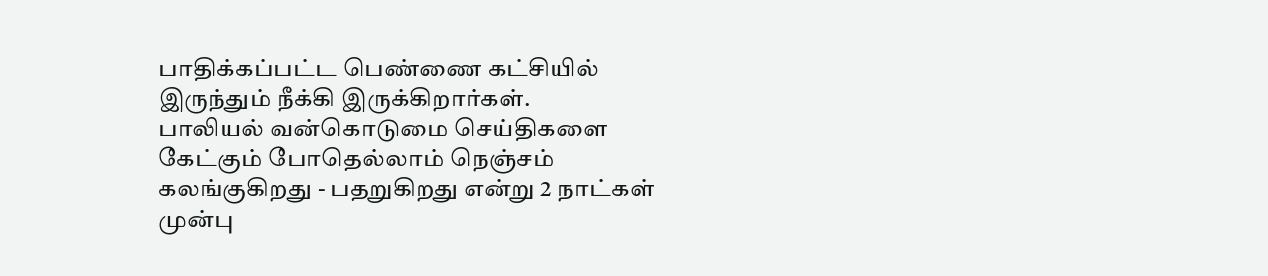பாதிக்கப்பட்ட பெண்ணை கட்சியில் இருந்தும் நீக்கி இருக்கிறார்கள்.
பாலியல் வன்கொடுமை செய்திகளை கேட்கும் போதெல்லாம் நெஞ்சம் கலங்குகிறது - பதறுகிறது என்று 2 நாட்கள் முன்பு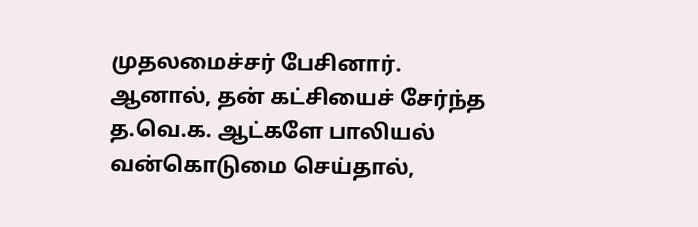முதலமைச்சர் பேசினார்.
ஆனால், தன் கட்சியைச் சேர்ந்த த.வெ.க. ஆட்களே பாலியல் வன்கொடுமை செய்தால்,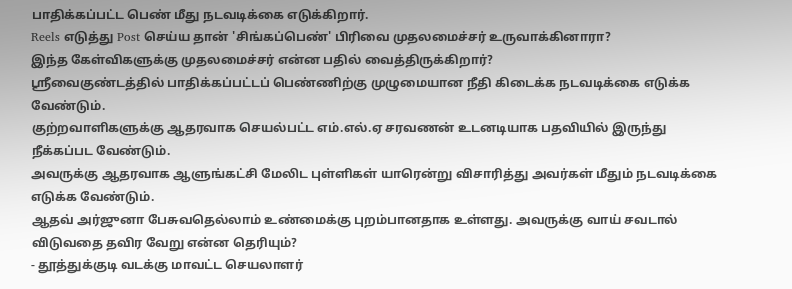பாதிக்கப்பட்ட பெண் மீது நடவடிக்கை எடுக்கிறார்.
Reels எடுத்து Post செய்ய தான் 'சிங்கப்பெண்' பிரிவை முதலமைச்சர் உருவாக்கினாரா?
இந்த கேள்விகளுக்கு முதலமைச்சர் என்ன பதில் வைத்திருக்கிறார்?
ஸ்ரீவைகுண்டத்தில் பாதிக்கப்பட்டப் பெண்ணிற்கு முழுமையான நீதி கிடைக்க நடவடிக்கை எடுக்க வேண்டும்.
குற்றவாளிகளுக்கு ஆதரவாக செயல்பட்ட எம்.எல்.ஏ சரவணன் உடனடியாக பதவியில் இருந்து நீக்கப்பட வேண்டும்.
அவருக்கு ஆதரவாக ஆளுங்கட்சி மேலிட புள்ளிகள் யாரென்று விசாரித்து அவர்கள் மீதும் நடவடிக்கை எடுக்க வேண்டும்.
ஆதவ் அர்ஜுனா பேசுவதெல்லாம் உண்மைக்கு புறம்பானதாக உள்ளது. அவருக்கு வாய் சவடால் விடுவதை தவிர வேறு என்ன தெரியும்?
- தூத்துக்குடி வடக்கு மாவட்ட செயலாளர்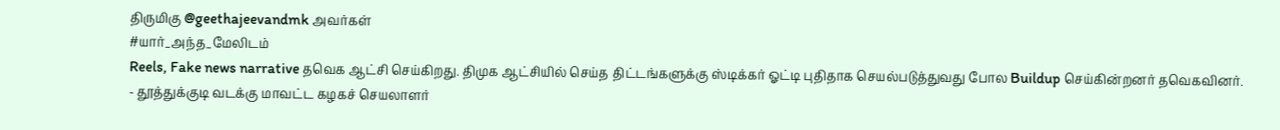திருமிகு @geethajeevandmk அவர்கள்
#யார்_அந்த_மேலிடம்
Reels, Fake news narrative தவெக ஆட்சி செய்கிறது. திமுக ஆட்சியில் செய்த திட்டங்களுக்கு ஸ்டிக்கர் ஓட்டி புதிதாக செயல்படுத்துவது போல Buildup செய்கின்றனர் தவெகவினர்.
- தூத்துக்குடி வடக்கு மாவட்ட கழகச் செயலாளர்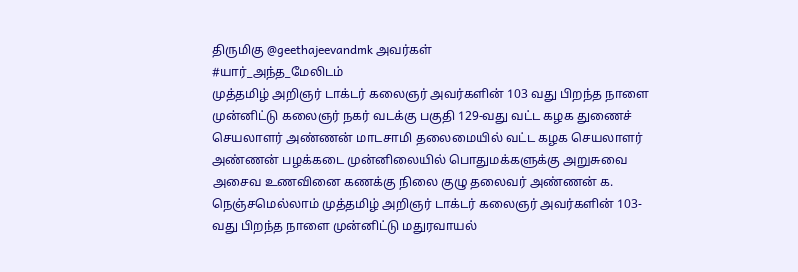திருமிகு @geethajeevandmk அவர்கள்
#யார்_அந்த_மேலிடம்
முத்தமிழ் அறிஞர் டாக்டர் கலைஞர் அவர்களின் 103 வது பிறந்த நாளை முன்னிட்டு கலைஞர் நகர் வடக்கு பகுதி 129-வது வட்ட கழக துணைச் செயலாளர் அண்ணன் மாடசாமி தலைமையில் வட்ட கழக செயலாளர் அண்ணன் பழக்கடை முன்னிலையில் பொதுமக்களுக்கு அறுசுவை அசைவ உணவினை கணக்கு நிலை குழு தலைவர் அண்ணன் க.
நெஞ்சமெல்லாம் முத்தமிழ் அறிஞர் டாக்டர் கலைஞர் அவர்களின் 103-வது பிறந்த நாளை முன்னிட்டு மதுரவாயல்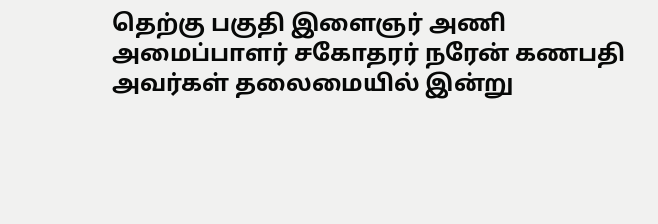தெற்கு பகுதி இளைஞர் அணி அமைப்பாளர் சகோதரர் நரேன் கணபதி அவர்கள் தலைமையில் இன்று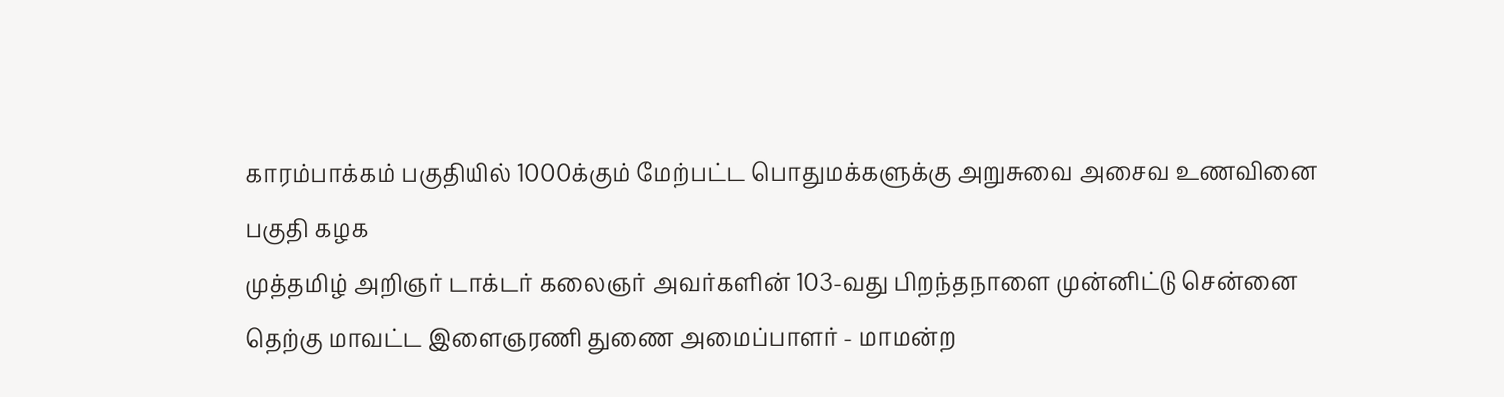காரம்பாக்கம் பகுதியில் 1000க்கும் மேற்பட்ட பொதுமக்களுக்கு அறுசுவை அசைவ உணவினை பகுதி கழக
முத்தமிழ் அறிஞர் டாக்டர் கலைஞர் அவர்களின் 103-வது பிறந்தநாளை முன்னிட்டு சென்னை தெற்கு மாவட்ட இளைஞரணி துணை அமைப்பாளர் - மாமன்ற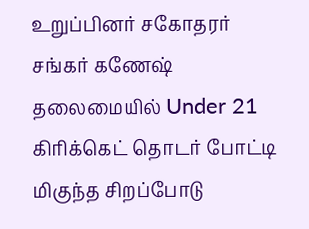உறுப்பினர் சகோதரர் சங்கர் கணேஷ் தலைமையில் Under 21 கிரிக்கெட் தொடர் போட்டி மிகுந்த சிறப்போடு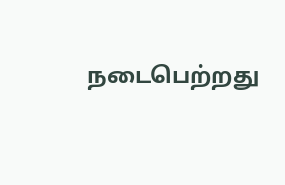நடைபெற்றது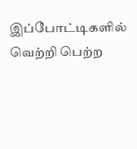இப்போட்டிகளில் வெற்றி பெற்ற